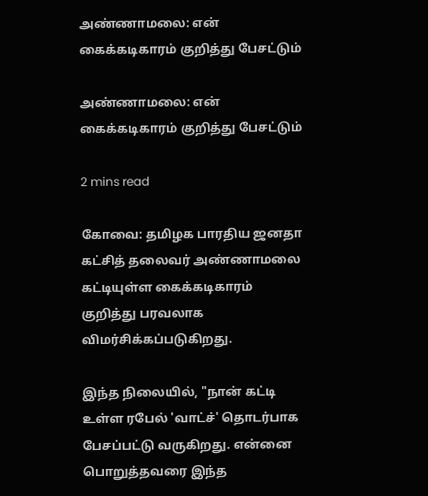அண்ணாமலை: என் கைக்கடிகாரம் குறித்து பேசட்டும்

அண்ணாமலை: என் கைக்கடிகாரம் குறித்து பேசட்டும்

2 mins read

கோவை: தமிழக பாரதிய ஜனதா கட்சித் தலைவர் அண்ணாமலை கட்டியுள்ள கைக்கடிகாரம் குறித்து பரவலாக விமர்சிக்கப்படுகிறது.

இந்த நிலையில், "நான் கட்டி உள்ள ரபேல் 'வாட்ச்' தொடர்பாக பேசப்பட்டு வருகிறது. என்னை பொறுத்தவரை இந்த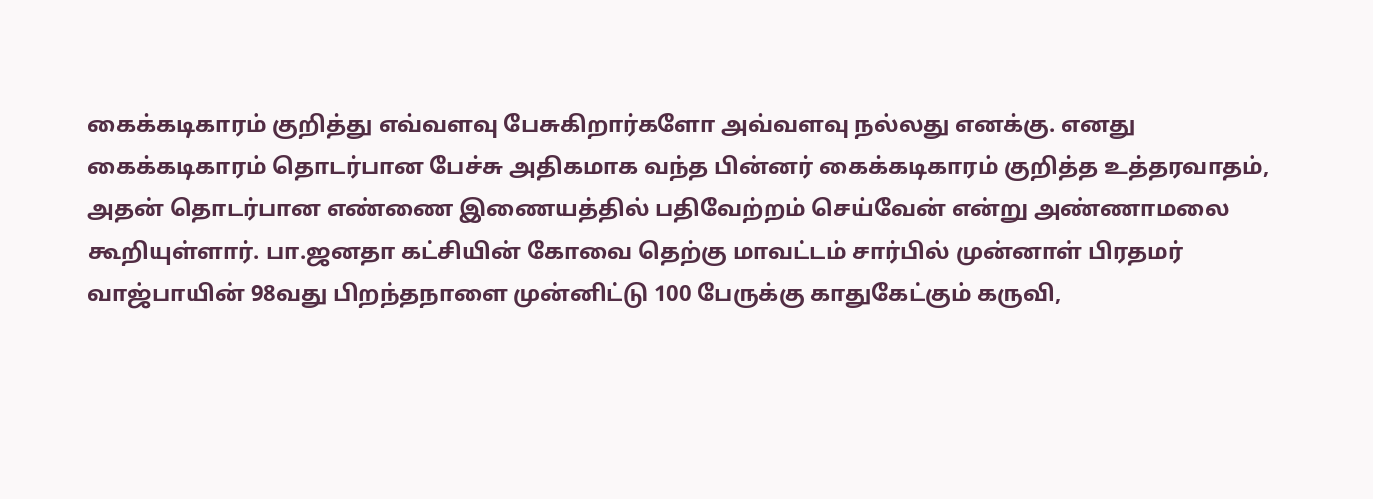கைக்கடிகாரம் குறித்து எவ்வளவு பேசுகிறார்களோ அவ்வளவு நல்லது எனக்கு. எனது கைக்கடிகாரம் தொடர்பான பேச்சு அதிகமாக வந்த பின்னர் கைக்கடிகாரம் குறித்த உத்தரவாதம், அதன் தொடர்பான எண்ணை இணையத்தில் பதிவேற்றம் செய்வேன் என்று அண்ணாமலை கூறியுள்ளார். பா.ஜனதா கட்சியின் கோவை தெற்கு மாவட்டம் சார்பில் முன்னாள் பிரதமர் வாஜ்பாயின் 98வது பிறந்தநாளை முன்னிட்டு 100 பேருக்கு காதுகேட்கும் கருவி,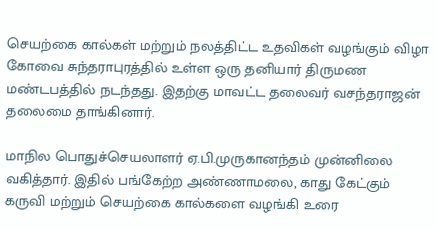செயற்கை கால்கள் மற்றும் நலத்திட்ட உதவிகள் வழங்கும் விழா கோவை சுந்தராபுரத்தில் உள்ள ஒரு தனியார் திருமண மண்டபத்தில் நடந்தது. இதற்கு மாவட்ட தலைவர் வசந்தராஜன் தலைமை தாங்கினார்.

மாநில பொதுச்செயலாளர் ஏ.பி.முருகானந்தம் முன்னிலை வகித்தார். இதில் பங்கேற்ற அண்ணாமலை, காது கேட்கும் கருவி மற்றும் செயற்கை கால்களை வழங்கி உரை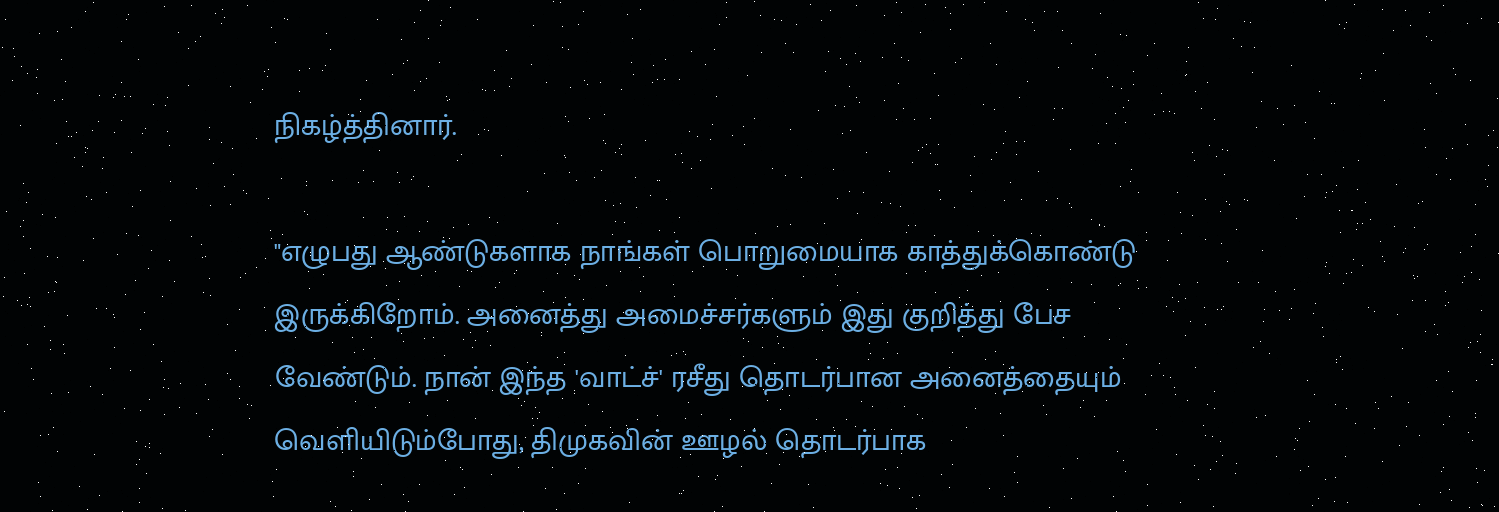நிகழ்த்தினார்.

"எழுபது ஆண்டுகளாக நாங்கள் பொறுமையாக காத்துக்கொண்டு இருக்கிறோம். அனைத்து அமைச்சர்களும் இது குறித்து பேச வேண்டும். நான் இந்த 'வாட்ச்' ரசீது தொடர்பான அனைத்தையும் வெளியிடும்போது, திமுகவின் ஊழல் தொடர்பாக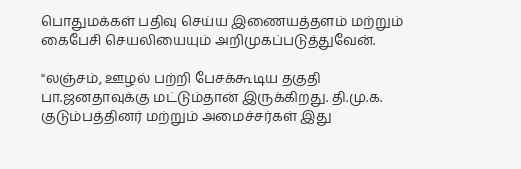பொதுமக்கள் பதிவு செய்ய இணையத்தளம் மற்றும் கைபேசி செயலியையும் அறிமுகப்படுத்துவேன்.

"லஞ்சம், ஊழல் பற்றி பேசக்கூடிய தகுதி பா.ஜனதாவுக்கு மட்டும்தான் இருக்கிறது. தி.மு.க. குடும்பத்தினர் மற்றும் அமைச்சர்கள் இது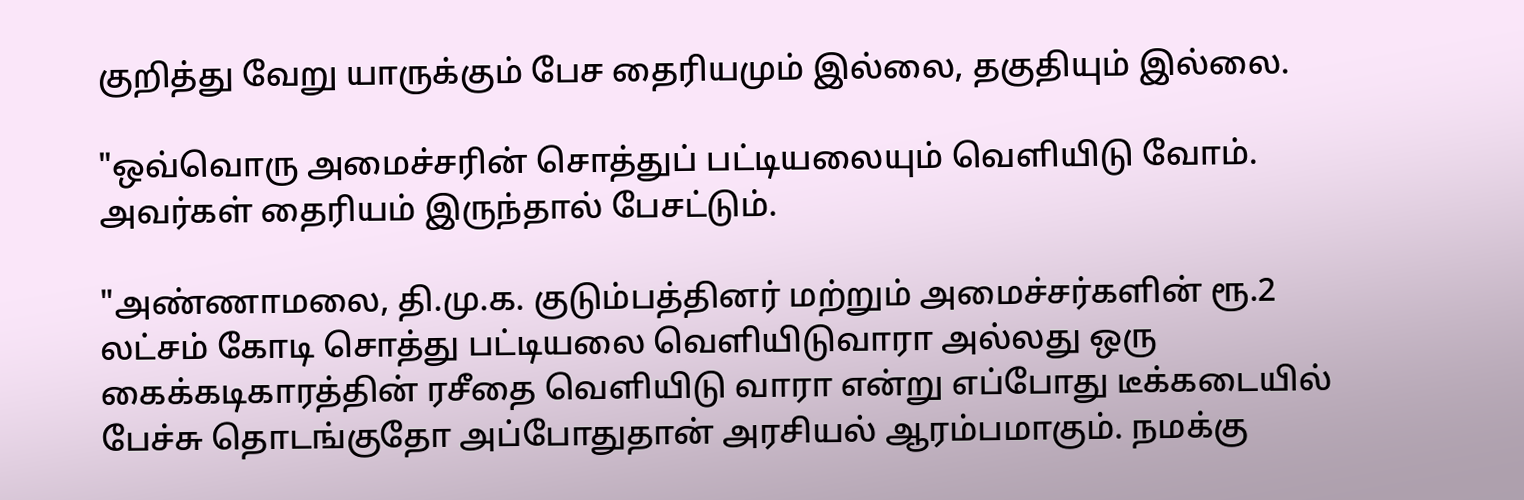குறித்து வேறு யாருக்கும் பேச தைரியமும் இல்லை, தகுதியும் இல்லை.

"ஒவ்வொரு அமைச்சரின் சொத்துப் பட்டியலையும் வெளியிடு வோம். அவர்கள் தைரியம் இருந்தால் பேசட்டும்.

"அண்ணாமலை, தி.மு.க. குடும்பத்தினர் மற்றும் அமைச்சர்களின் ரூ.2 லட்சம் கோடி சொத்து பட்டியலை வெளியிடுவாரா அல்லது ஒரு கைக்கடிகாரத்தின் ரசீதை வெளியிடு வாரா என்று எப்போது டீக்கடையில் பேச்சு தொடங்குதோ அப்போதுதான் அரசியல் ஆரம்பமாகும். நமக்கு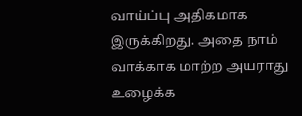வாய்ப்பு அதிகமாக இருக்கிறது. அதை நாம் வாக்காக மாற்ற அயராது உழைக்க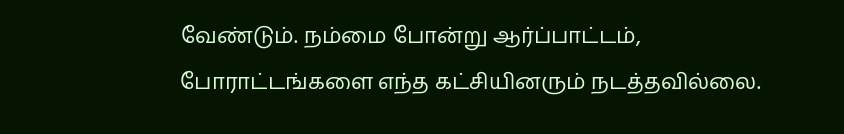வேண்டும். நம்மை போன்று ஆர்ப்பாட்டம், போராட்டங்களை எந்த கட்சியினரும் நடத்தவில்லை.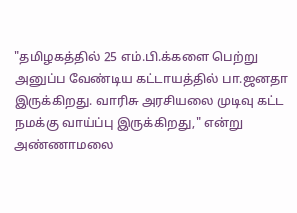"தமிழகத்தில் 25 எம்.பி.க்களை பெற்று அனுப்ப வேண்டிய கட்டாயத்தில் பா.ஜனதா இருக்கிறது. வாரிசு அரசியலை முடிவு கட்ட நமக்கு வாய்ப்பு இருக்கிறது," என்று அண்ணாமலை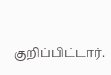குறிப்பிட்டார்.